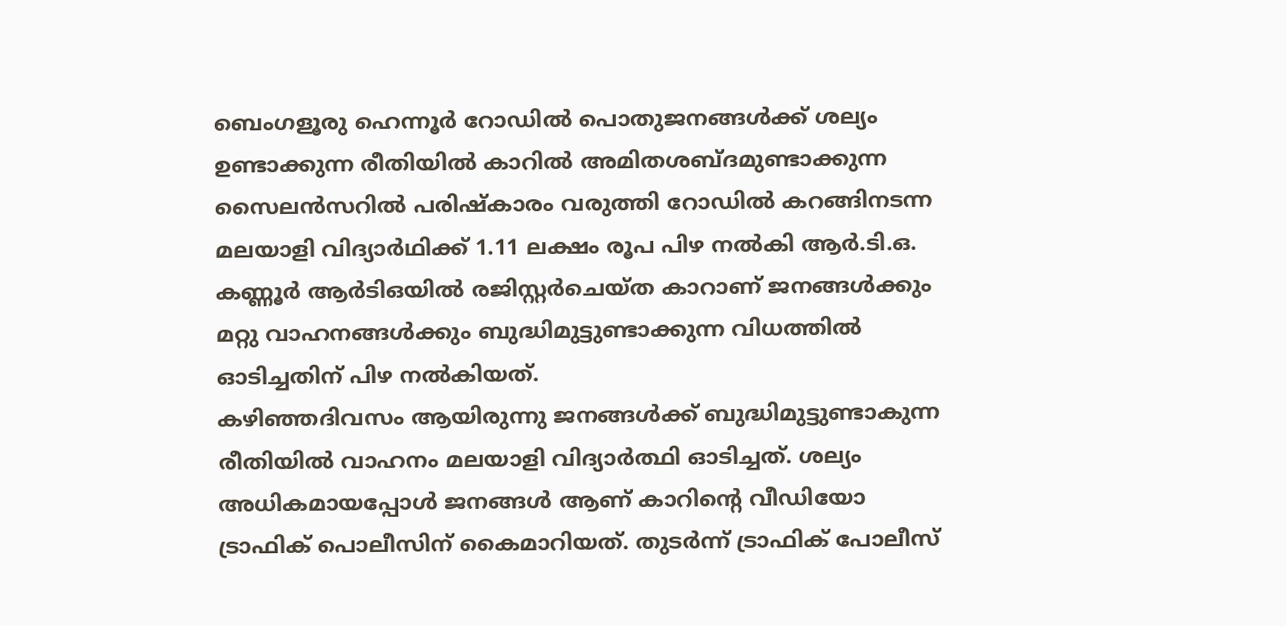ബെംഗളൂരു ഹെന്നൂർ റോഡിൽ പൊതുജനങ്ങൾക്ക് ശല്യം ഉണ്ടാക്കുന്ന രീതിയിൽ കാറിൽ അമിതശബ്ദമുണ്ടാക്കുന്ന സൈലൻസറിൽ പരിഷ്കാരം വരുത്തി റോഡിൽ കറങ്ങിനടന്ന മലയാളി വിദ്യാർഥിക്ക് 1.11 ലക്ഷം രൂപ പിഴ നൽകി ആർ.ടി.ഒ. കണ്ണൂർ ആർടിഒയിൽ രജിസ്റ്റർചെയ്ത കാറാണ് ജനങ്ങൾക്കും മറ്റു വാഹനങ്ങൾക്കും ബുദ്ധിമുട്ടുണ്ടാക്കുന്ന വിധത്തിൽ ഓടിച്ചതിന് പിഴ നൽകിയത്.
കഴിഞ്ഞദിവസം ആയിരുന്നു ജനങ്ങൾക്ക് ബുദ്ധിമുട്ടുണ്ടാകുന്ന രീതിയിൽ വാഹനം മലയാളി വിദ്യാർത്ഥി ഓടിച്ചത്. ശല്യം അധികമായപ്പോൾ ജനങ്ങൾ ആണ് കാറിന്റെ വീഡിയോ ട്രാഫിക് പൊലീസിന് കൈമാറിയത്. തുടർന്ന് ട്രാഫിക് പോലീസ്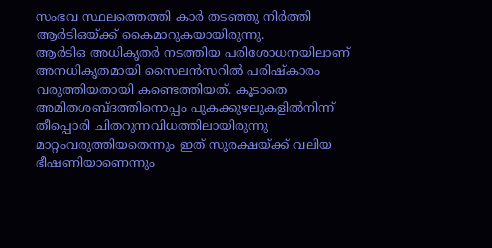സംഭവ സ്ഥലത്തെത്തി കാർ തടഞ്ഞു നിർത്തി ആർടിഒയ്ക്ക് കൈമാറുകയായിരുന്നു.
ആർടിഒ അധികൃതർ നടത്തിയ പരിശോധനയിലാണ് അനധികൃതമായി സൈലൻസറിൽ പരിഷ്കാരം വരുത്തിയതായി കണ്ടെത്തിയത്. കൂടാതെ അമിതശബ്ദത്തിനൊപ്പം പുകക്കുഴലുകളിൽനിന്ന് തീപ്പൊരി ചിതറുന്നവിധത്തിലായിരുന്നു മാറ്റംവരുത്തിയതെന്നും ഇത് സുരക്ഷയ്ക്ക് വലിയ ഭീഷണിയാണെന്നും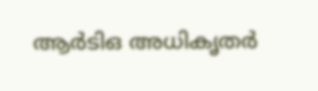ആർടിഒ അധികൃതർ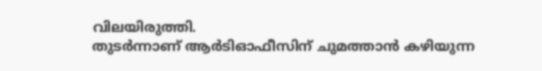വിലയിരുത്തി.
തുടർന്നാണ് ആർടിഓഫീസിന് ചുമത്താൻ കഴിയുന്ന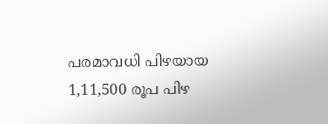പരമാവധി പിഴയായ 1,11,500 രൂപ പിഴ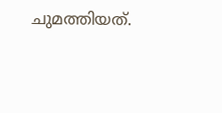ചുമത്തിയത്.